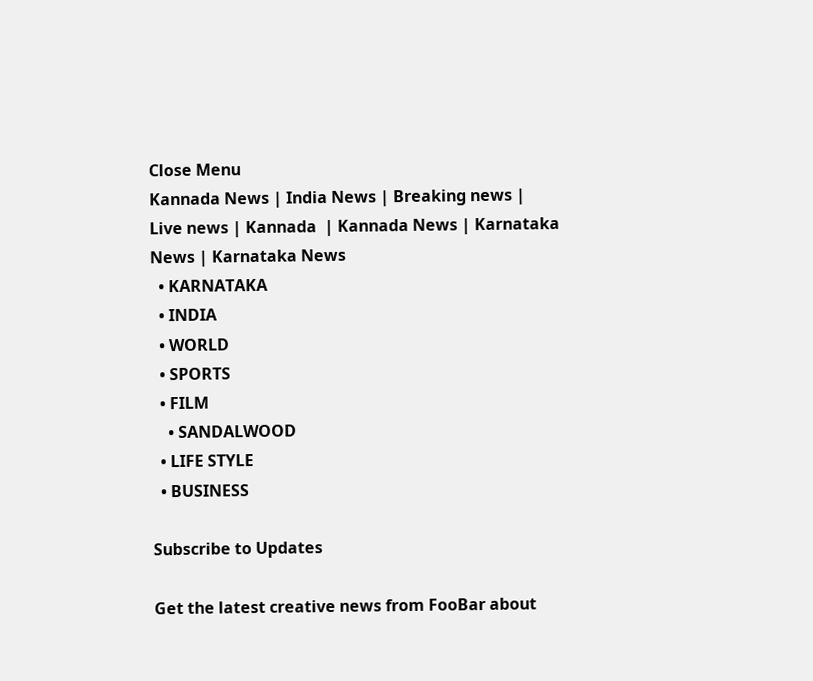Close Menu
Kannada News | India News | Breaking news | Live news | Kannada  | Kannada News | Karnataka News | Karnataka News
  • KARNATAKA
  • INDIA
  • WORLD
  • SPORTS
  • FILM
    • SANDALWOOD
  • LIFE STYLE
  • BUSINESS

Subscribe to Updates

Get the latest creative news from FooBar about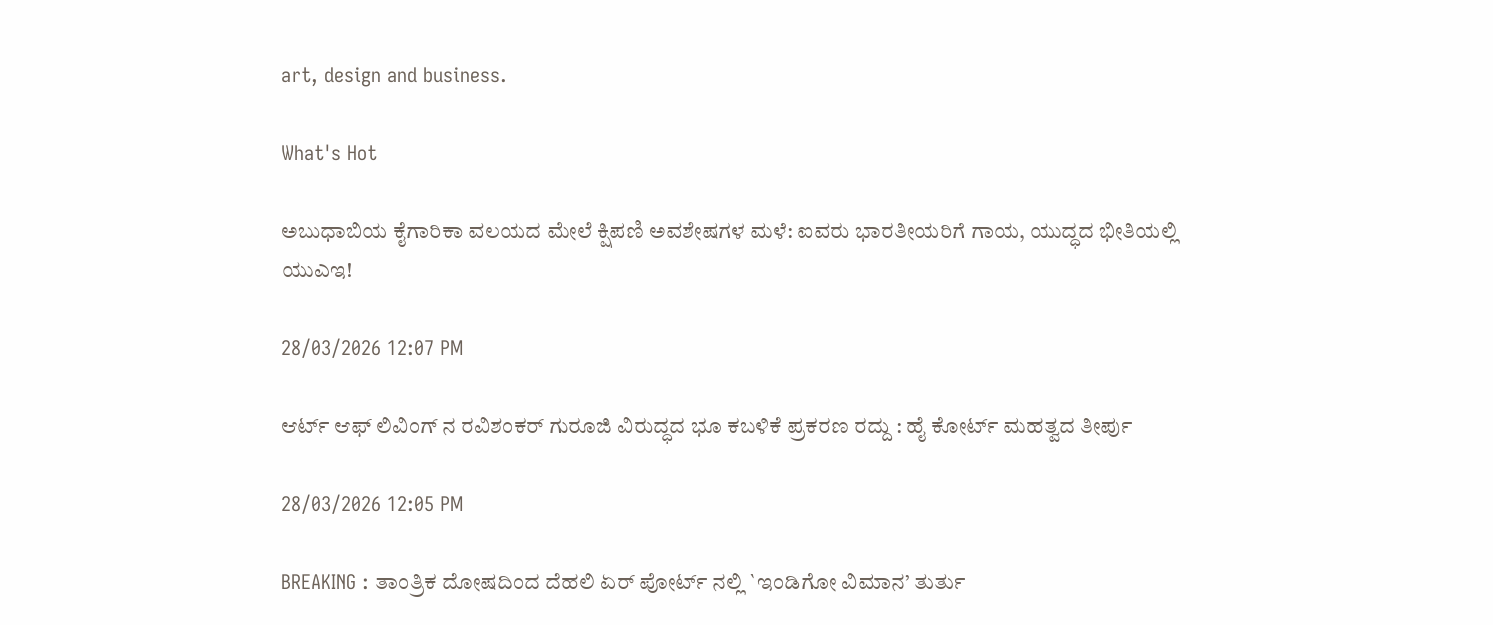art, design and business.

What's Hot

ಅಬುಧಾಬಿಯ ಕೈಗಾರಿಕಾ ವಲಯದ ಮೇಲೆ ಕ್ಷಿಪಣಿ ಅವಶೇಷಗಳ ಮಳೆ: ಐವರು ಭಾರತೀಯರಿಗೆ ಗಾಯ, ಯುದ್ಧದ ಭೀತಿಯಲ್ಲಿ ಯುಎಇ!

28/03/2026 12:07 PM

ಆರ್ಟ್ ಆಫ್ ಲಿವಿಂಗ್ ನ ರವಿಶಂಕರ್ ಗುರೂಜಿ ವಿರುದ್ಧದ ಭೂ ಕಬಳಿಕೆ ಪ್ರಕರಣ ರದ್ದು : ಹೈ ಕೋರ್ಟ್ ಮಹತ್ವದ ತೀರ್ಪು

28/03/2026 12:05 PM

BREAKING : ತಾಂತ್ರಿಕ ದೋಷದಿಂದ ದೆಹಲಿ ಏರ್ ಪೋರ್ಟ್ ನಲ್ಲಿ `ಇಂಡಿಗೋ ವಿಮಾನ’ ತುರ್ತು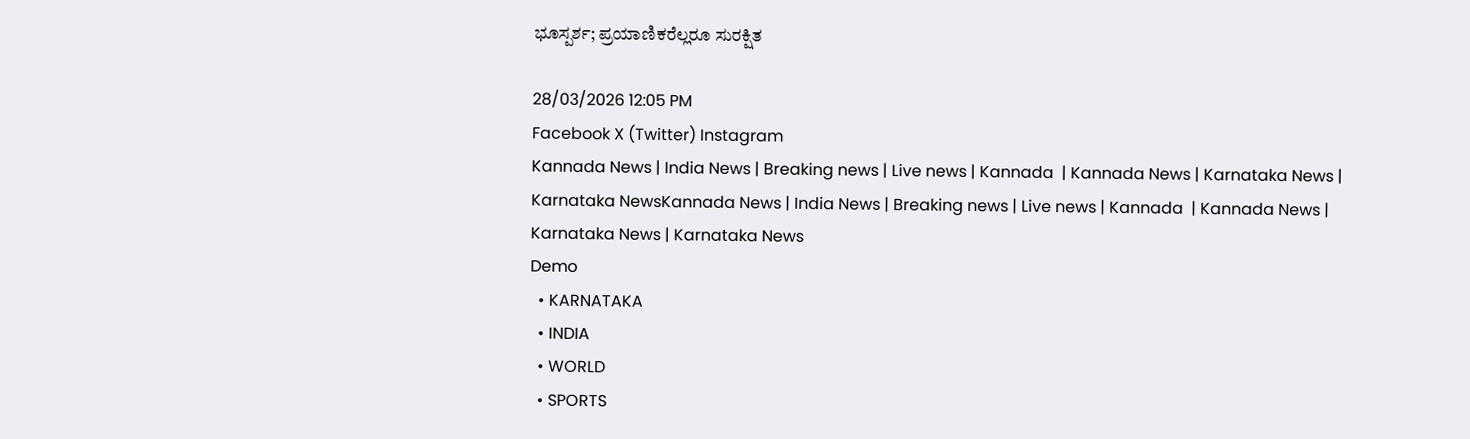ಭೂಸ್ಪರ್ಶ; ಪ್ರಯಾಣಿಕರೆಲ್ಲರೂ ಸುರಕ್ಷಿತ

28/03/2026 12:05 PM
Facebook X (Twitter) Instagram
Kannada News | India News | Breaking news | Live news | Kannada  | Kannada News | Karnataka News | Karnataka NewsKannada News | India News | Breaking news | Live news | Kannada  | Kannada News | Karnataka News | Karnataka News
Demo
  • KARNATAKA
  • INDIA
  • WORLD
  • SPORTS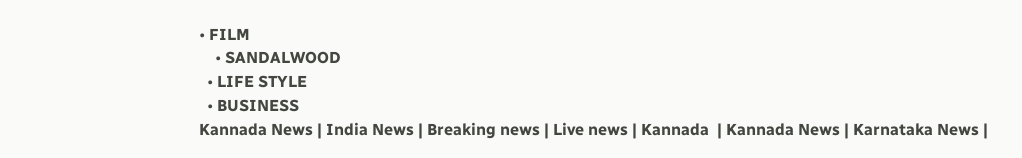• FILM
    • SANDALWOOD
  • LIFE STYLE
  • BUSINESS
Kannada News | India News | Breaking news | Live news | Kannada  | Kannada News | Karnataka News |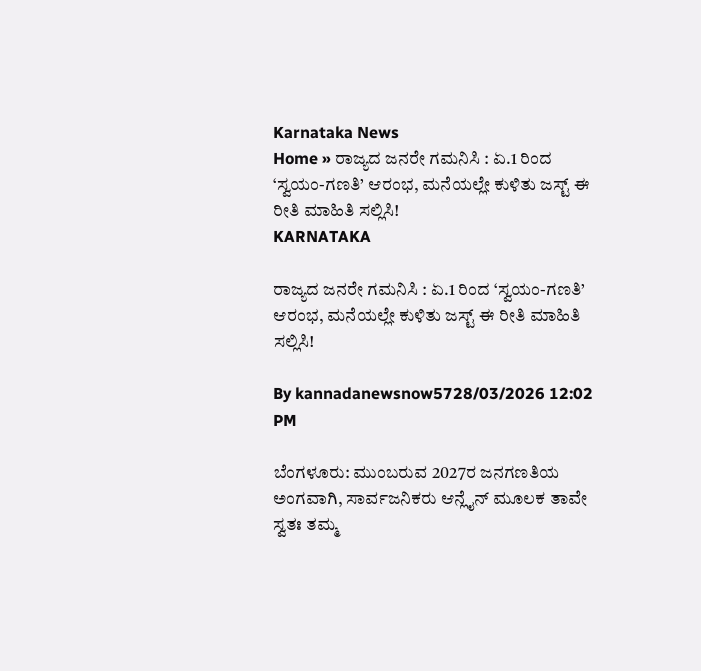Karnataka News
Home » ರಾಜ್ಯದ ಜನರೇ ಗಮನಿಸಿ : ಏ.1 ರಿಂದ ‘ಸ್ವಯಂ-ಗಣತಿ’ ಆರಂಭ, ಮನೆಯಲ್ಲೇ ಕುಳಿತು ಜಸ್ಟ್ ಈ ರೀತಿ ಮಾಹಿತಿ ಸಲ್ಲಿಸಿ!
KARNATAKA

ರಾಜ್ಯದ ಜನರೇ ಗಮನಿಸಿ : ಏ.1 ರಿಂದ ‘ಸ್ವಯಂ-ಗಣತಿ’ ಆರಂಭ, ಮನೆಯಲ್ಲೇ ಕುಳಿತು ಜಸ್ಟ್ ಈ ರೀತಿ ಮಾಹಿತಿ ಸಲ್ಲಿಸಿ!

By kannadanewsnow5728/03/2026 12:02 PM

ಬೆಂಗಳೂರು: ಮುಂಬರುವ 2027ರ ಜನಗಣತಿಯ ಅಂಗವಾಗಿ, ಸಾರ್ವಜನಿಕರು ಆನ್ಲೈನ್ ಮೂಲಕ ತಾವೇ ಸ್ವತಃ ತಮ್ಮ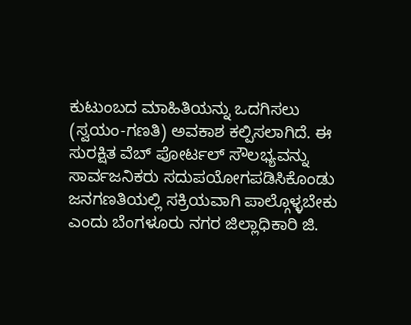ಕುಟುಂಬದ ಮಾಹಿತಿಯನ್ನು ಒದಗಿಸಲು (ಸ್ವಯಂ-ಗಣತಿ) ಅವಕಾಶ ಕಲ್ಪಿಸಲಾಗಿದೆ. ಈ ಸುರಕ್ಷಿತ ವೆಬ್ ಪೋರ್ಟಲ್ ಸೌಲಭ್ಯವನ್ನು ಸಾರ್ವಜನಿಕರು ಸದುಪಯೋಗಪಡಿಸಿಕೊಂಡು ಜನಗಣತಿಯಲ್ಲಿ ಸಕ್ರಿಯವಾಗಿ ಪಾಲ್ಗೊಳ್ಳಬೇಕು ಎಂದು ಬೆಂಗಳೂರು ನಗರ ಜಿಲ್ಲಾಧಿಕಾರಿ ಜಿ.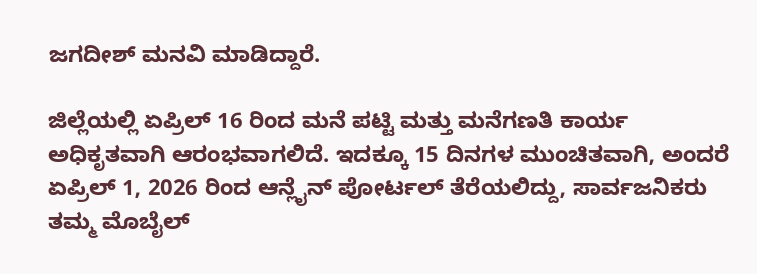ಜಗದೀಶ್ ಮನವಿ ಮಾಡಿದ್ದಾರೆ.

ಜಿಲ್ಲೆಯಲ್ಲಿ ಏಪ್ರಿಲ್ 16 ರಿಂದ ಮನೆ ಪಟ್ಟಿ ಮತ್ತು ಮನೆಗಣತಿ ಕಾರ್ಯ ಅಧಿಕೃತವಾಗಿ ಆರಂಭವಾಗಲಿದೆ. ಇದಕ್ಕೂ 15 ದಿನಗಳ ಮುಂಚಿತವಾಗಿ, ಅಂದರೆ ಏಪ್ರಿಲ್ 1, 2026 ರಿಂದ ಆನ್ಲೈನ್ ಪೋರ್ಟಲ್ ತೆರೆಯಲಿದ್ದು, ಸಾರ್ವಜನಿಕರು ತಮ್ಮ ಮೊಬೈಲ್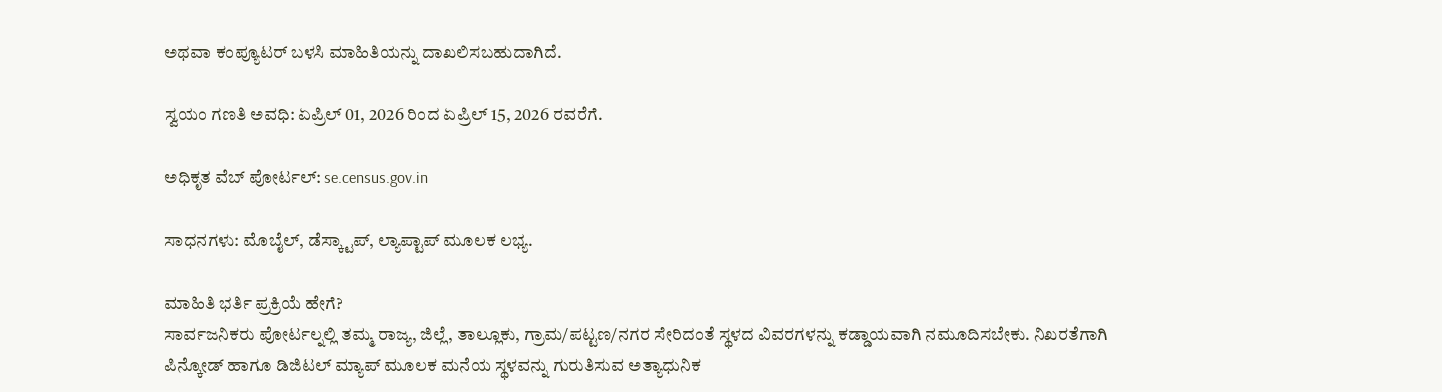ಅಥವಾ ಕಂಪ್ಯೂಟರ್ ಬಳಸಿ ಮಾಹಿತಿಯನ್ನು ದಾಖಲಿಸಬಹುದಾಗಿದೆ.

ಸ್ವಯಂ ಗಣತಿ ಅವಧಿ: ಏಪ್ರಿಲ್ 01, 2026 ರಿಂದ ಏಪ್ರಿಲ್ 15, 2026 ರವರೆಗೆ.

ಅಧಿಕೃತ ವೆಬ್ ಪೋರ್ಟಲ್: se.census.gov.in

ಸಾಧನಗಳು: ಮೊಬೈಲ್, ಡೆಸ್ಕ್ಟಾಪ್, ಲ್ಯಾಪ್ಟಾಪ್ ಮೂಲಕ ಲಭ್ಯ.

ಮಾಹಿತಿ ಭರ್ತಿ ಪ್ರಕ್ರಿಯೆ ಹೇಗೆ?
ಸಾರ್ವಜನಿಕರು ಪೋರ್ಟಲ್ನಲ್ಲಿ ತಮ್ಮ ರಾಜ್ಯ, ಜಿಲ್ಲೆ, ತಾಲ್ಲೂಕು, ಗ್ರಾಮ/ಪಟ್ಟಣ/ನಗರ ಸೇರಿದಂತೆ ಸ್ಥಳದ ವಿವರಗಳನ್ನು ಕಡ್ಡಾಯವಾಗಿ ನಮೂದಿಸಬೇಕು. ನಿಖರತೆಗಾಗಿ ಪಿನ್ಕೋಡ್ ಹಾಗೂ ಡಿಜಿಟಲ್ ಮ್ಯಾಪ್ ಮೂಲಕ ಮನೆಯ ಸ್ಥಳವನ್ನು ಗುರುತಿಸುವ ಅತ್ಯಾಧುನಿಕ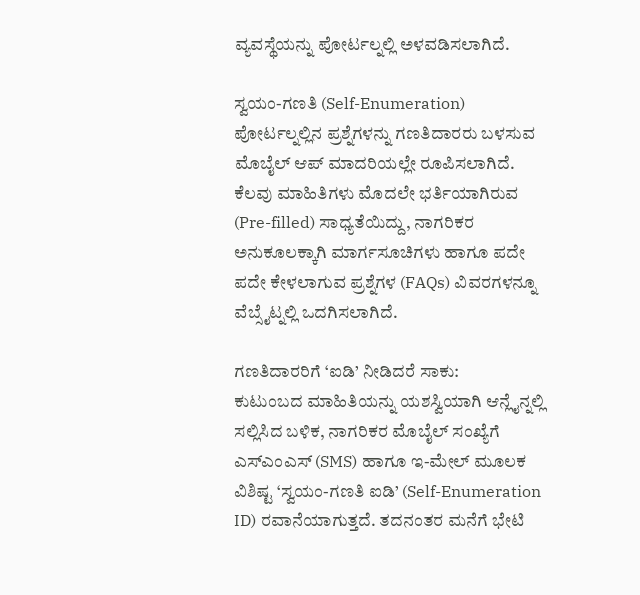ವ್ಯವಸ್ಥೆಯನ್ನು ಪೋರ್ಟಲ್ನಲ್ಲಿ ಅಳವಡಿಸಲಾಗಿದೆ.

ಸ್ವಯಂ-ಗಣತಿ (Self-Enumeration) ಪೋರ್ಟಲ್ನಲ್ಲಿನ ಪ್ರಶ್ನೆಗಳನ್ನು ಗಣತಿದಾರರು ಬಳಸುವ ಮೊಬೈಲ್ ಆಪ್ ಮಾದರಿಯಲ್ಲೇ ರೂಪಿಸಲಾಗಿದೆ. ಕೆಲವು ಮಾಹಿತಿಗಳು ಮೊದಲೇ ಭರ್ತಿಯಾಗಿರುವ (Pre-filled) ಸಾಧ್ಯತೆಯಿದ್ದು, ನಾಗರಿಕರ ಅನುಕೂಲಕ್ಕಾಗಿ ಮಾರ್ಗಸೂಚಿಗಳು ಹಾಗೂ ಪದೇ ಪದೇ ಕೇಳಲಾಗುವ ಪ್ರಶ್ನೆಗಳ (FAQs) ವಿವರಗಳನ್ನೂ ವೆಬ್ಸೈಟ್ನಲ್ಲಿ ಒದಗಿಸಲಾಗಿದೆ.

ಗಣತಿದಾರರಿಗೆ ‘ಐಡಿ’ ನೀಡಿದರೆ ಸಾಕು:
ಕುಟುಂಬದ ಮಾಹಿತಿಯನ್ನು ಯಶಸ್ವಿಯಾಗಿ ಆನ್ಲೈನ್ನಲ್ಲಿ ಸಲ್ಲಿಸಿದ ಬಳಿಕ, ನಾಗರಿಕರ ಮೊಬೈಲ್ ಸಂಖ್ಯೆಗೆ ಎಸ್ಎಂಎಸ್ (SMS) ಹಾಗೂ ಇ-ಮೇಲ್ ಮೂಲಕ ವಿಶಿಷ್ಟ ‘ಸ್ವಯಂ-ಗಣತಿ ಐಡಿ’ (Self-Enumeration ID) ರವಾನೆಯಾಗುತ್ತದೆ. ತದನಂತರ ಮನೆಗೆ ಭೇಟಿ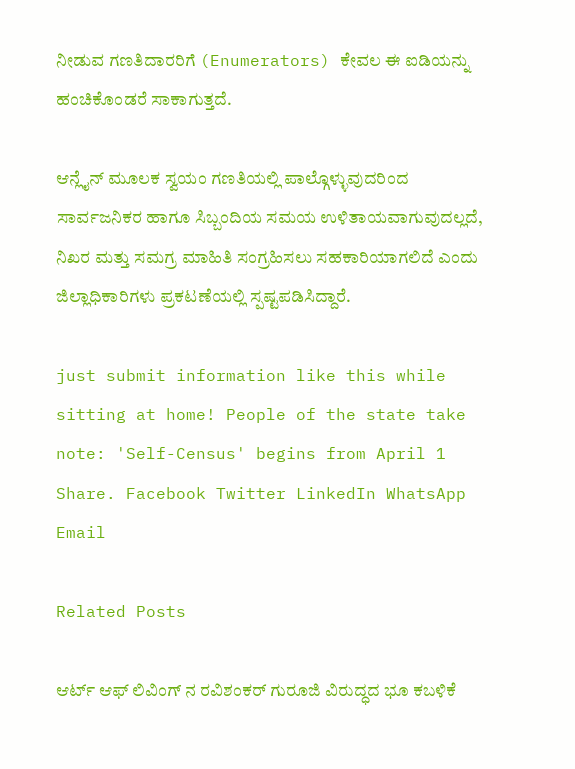ನೀಡುವ ಗಣತಿದಾರರಿಗೆ (Enumerators) ಕೇವಲ ಈ ಐಡಿಯನ್ನು ಹಂಚಿಕೊಂಡರೆ ಸಾಕಾಗುತ್ತದೆ.

ಆನ್ಲೈನ್ ಮೂಲಕ ಸ್ವಯಂ ಗಣತಿಯಲ್ಲಿ ಪಾಲ್ಗೊಳ್ಳುವುದರಿಂದ ಸಾರ್ವಜನಿಕರ ಹಾಗೂ ಸಿಬ್ಬಂದಿಯ ಸಮಯ ಉಳಿತಾಯವಾಗುವುದಲ್ಲದೆ, ನಿಖರ ಮತ್ತು ಸಮಗ್ರ ಮಾಹಿತಿ ಸಂಗ್ರಹಿಸಲು ಸಹಕಾರಿಯಾಗಲಿದೆ ಎಂದು ಜಿಲ್ಲಾಧಿಕಾರಿಗಳು ಪ್ರಕಟಣೆಯಲ್ಲಿ ಸ್ಪಷ್ಟಪಡಿಸಿದ್ದಾರೆ.

just submit information like this while sitting at home! People of the state take note: 'Self-Census' begins from April 1
Share. Facebook Twitter LinkedIn WhatsApp Email

Related Posts

ಆರ್ಟ್ ಆಫ್ ಲಿವಿಂಗ್ ನ ರವಿಶಂಕರ್ ಗುರೂಜಿ ವಿರುದ್ಧದ ಭೂ ಕಬಳಿಕೆ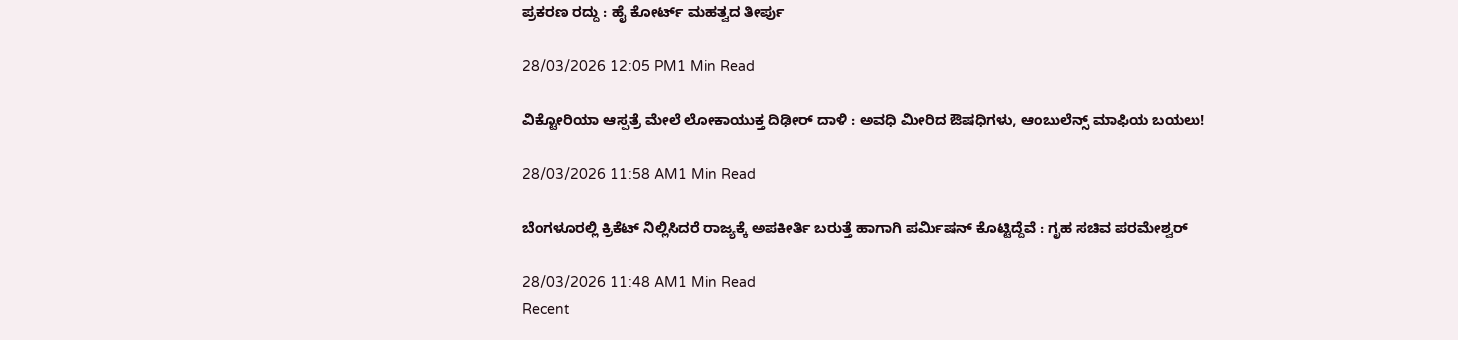ಪ್ರಕರಣ ರದ್ದು : ಹೈ ಕೋರ್ಟ್ ಮಹತ್ವದ ತೀರ್ಪು

28/03/2026 12:05 PM1 Min Read

ವಿಕ್ಟೋರಿಯಾ ಆಸ್ಪತ್ರೆ ಮೇಲೆ ಲೋಕಾಯುಕ್ತ ದಿಢೀರ್ ದಾಳಿ : ಅವಧಿ ಮೀರಿದ ಔಷಧಿಗಳು, ಆಂಬುಲೆನ್ಸ್ ಮಾಫಿಯ ಬಯಲು!

28/03/2026 11:58 AM1 Min Read

ಬೆಂಗಳೂರಲ್ಲಿ ಕ್ರಿಕೆಟ್ ನಿಲ್ಲಿಸಿದರೆ ರಾಜ್ಯಕ್ಕೆ ಅಪಕೀರ್ತಿ ಬರುತ್ತೆ ಹಾಗಾಗಿ ಪರ್ಮಿಷನ್ ಕೊಟ್ಟಿದ್ದೆವೆ : ಗೃಹ ಸಚಿವ ಪರಮೇಶ್ವರ್

28/03/2026 11:48 AM1 Min Read
Recent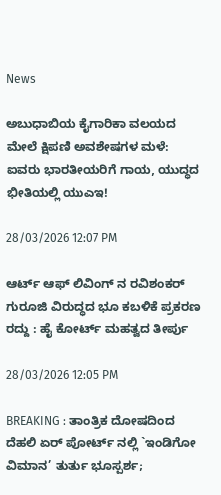News

ಅಬುಧಾಬಿಯ ಕೈಗಾರಿಕಾ ವಲಯದ ಮೇಲೆ ಕ್ಷಿಪಣಿ ಅವಶೇಷಗಳ ಮಳೆ: ಐವರು ಭಾರತೀಯರಿಗೆ ಗಾಯ, ಯುದ್ಧದ ಭೀತಿಯಲ್ಲಿ ಯುಎಇ!

28/03/2026 12:07 PM

ಆರ್ಟ್ ಆಫ್ ಲಿವಿಂಗ್ ನ ರವಿಶಂಕರ್ ಗುರೂಜಿ ವಿರುದ್ಧದ ಭೂ ಕಬಳಿಕೆ ಪ್ರಕರಣ ರದ್ದು : ಹೈ ಕೋರ್ಟ್ ಮಹತ್ವದ ತೀರ್ಪು

28/03/2026 12:05 PM

BREAKING : ತಾಂತ್ರಿಕ ದೋಷದಿಂದ ದೆಹಲಿ ಏರ್ ಪೋರ್ಟ್ ನಲ್ಲಿ `ಇಂಡಿಗೋ ವಿಮಾನ’ ತುರ್ತು ಭೂಸ್ಪರ್ಶ;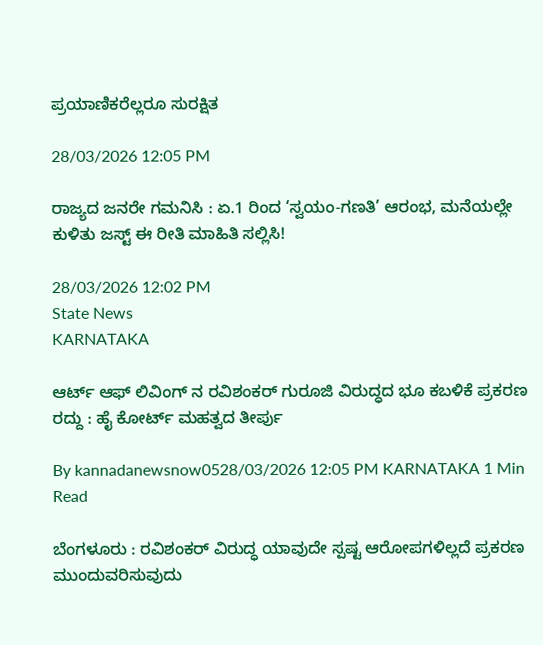ಪ್ರಯಾಣಿಕರೆಲ್ಲರೂ ಸುರಕ್ಷಿತ

28/03/2026 12:05 PM

ರಾಜ್ಯದ ಜನರೇ ಗಮನಿಸಿ : ಏ.1 ರಿಂದ ‘ಸ್ವಯಂ-ಗಣತಿ’ ಆರಂಭ, ಮನೆಯಲ್ಲೇ ಕುಳಿತು ಜಸ್ಟ್ ಈ ರೀತಿ ಮಾಹಿತಿ ಸಲ್ಲಿಸಿ!

28/03/2026 12:02 PM
State News
KARNATAKA

ಆರ್ಟ್ ಆಫ್ ಲಿವಿಂಗ್ ನ ರವಿಶಂಕರ್ ಗುರೂಜಿ ವಿರುದ್ಧದ ಭೂ ಕಬಳಿಕೆ ಪ್ರಕರಣ ರದ್ದು : ಹೈ ಕೋರ್ಟ್ ಮಹತ್ವದ ತೀರ್ಪು

By kannadanewsnow0528/03/2026 12:05 PM KARNATAKA 1 Min Read

ಬೆಂಗಳೂರು : ರವಿಶಂಕರ್ ವಿರುದ್ಧ ಯಾವುದೇ ಸ್ಪಷ್ಟ ಆರೋಪಗಳಿಲ್ಲದೆ ಪ್ರಕರಣ ಮುಂದುವರಿಸುವುದು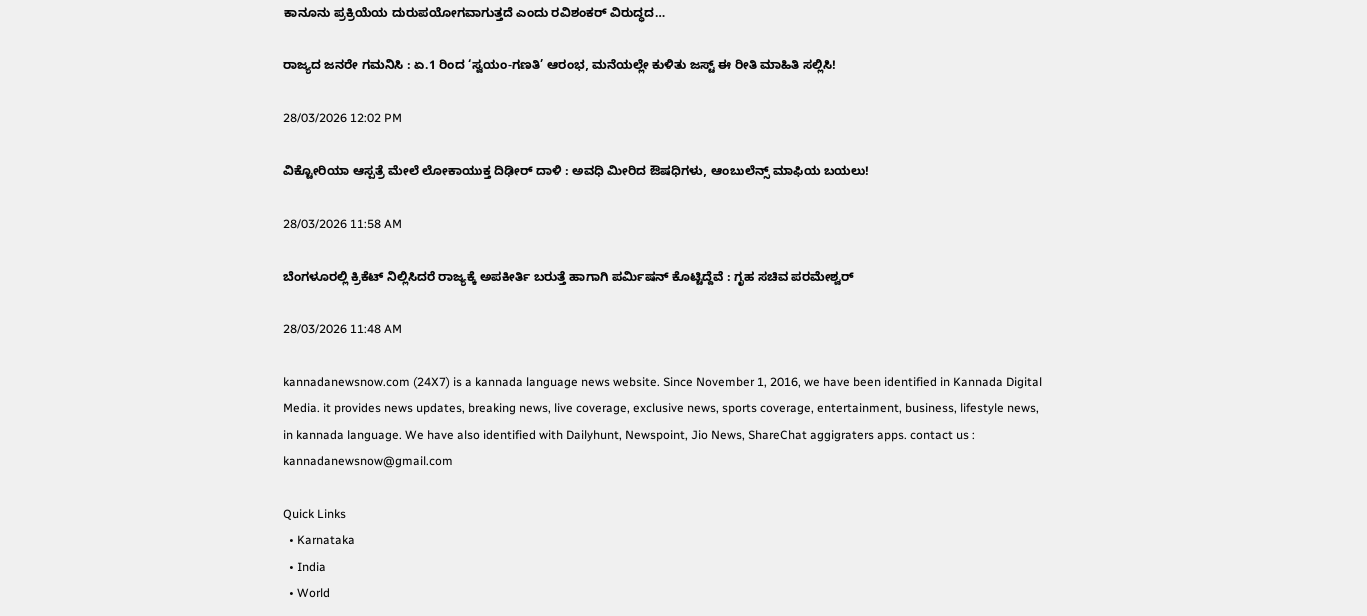ಕಾನೂನು ಪ್ರಕ್ರಿಯೆಯ ದುರುಪಯೋಗವಾಗುತ್ತದೆ ಎಂದು ರವಿಶಂಕರ್ ವಿರುದ್ಧದ…

ರಾಜ್ಯದ ಜನರೇ ಗಮನಿಸಿ : ಏ.1 ರಿಂದ ‘ಸ್ವಯಂ-ಗಣತಿ’ ಆರಂಭ, ಮನೆಯಲ್ಲೇ ಕುಳಿತು ಜಸ್ಟ್ ಈ ರೀತಿ ಮಾಹಿತಿ ಸಲ್ಲಿಸಿ!

28/03/2026 12:02 PM

ವಿಕ್ಟೋರಿಯಾ ಆಸ್ಪತ್ರೆ ಮೇಲೆ ಲೋಕಾಯುಕ್ತ ದಿಢೀರ್ ದಾಳಿ : ಅವಧಿ ಮೀರಿದ ಔಷಧಿಗಳು, ಆಂಬುಲೆನ್ಸ್ ಮಾಫಿಯ ಬಯಲು!

28/03/2026 11:58 AM

ಬೆಂಗಳೂರಲ್ಲಿ ಕ್ರಿಕೆಟ್ ನಿಲ್ಲಿಸಿದರೆ ರಾಜ್ಯಕ್ಕೆ ಅಪಕೀರ್ತಿ ಬರುತ್ತೆ ಹಾಗಾಗಿ ಪರ್ಮಿಷನ್ ಕೊಟ್ಟಿದ್ದೆವೆ : ಗೃಹ ಸಚಿವ ಪರಮೇಶ್ವರ್

28/03/2026 11:48 AM

kannadanewsnow.com (24X7) is a kannada language news website. Since November 1, 2016, we have been identified in Kannada Digital Media. it provides news updates, breaking news, live coverage, exclusive news, sports coverage, entertainment, business, lifestyle news, in kannada language. We have also identified with Dailyhunt, Newspoint, Jio News, ShareChat aggigraters apps. contact us : kannadanewsnow@gmail.com

Quick Links
  • Karnataka
  • India
  • World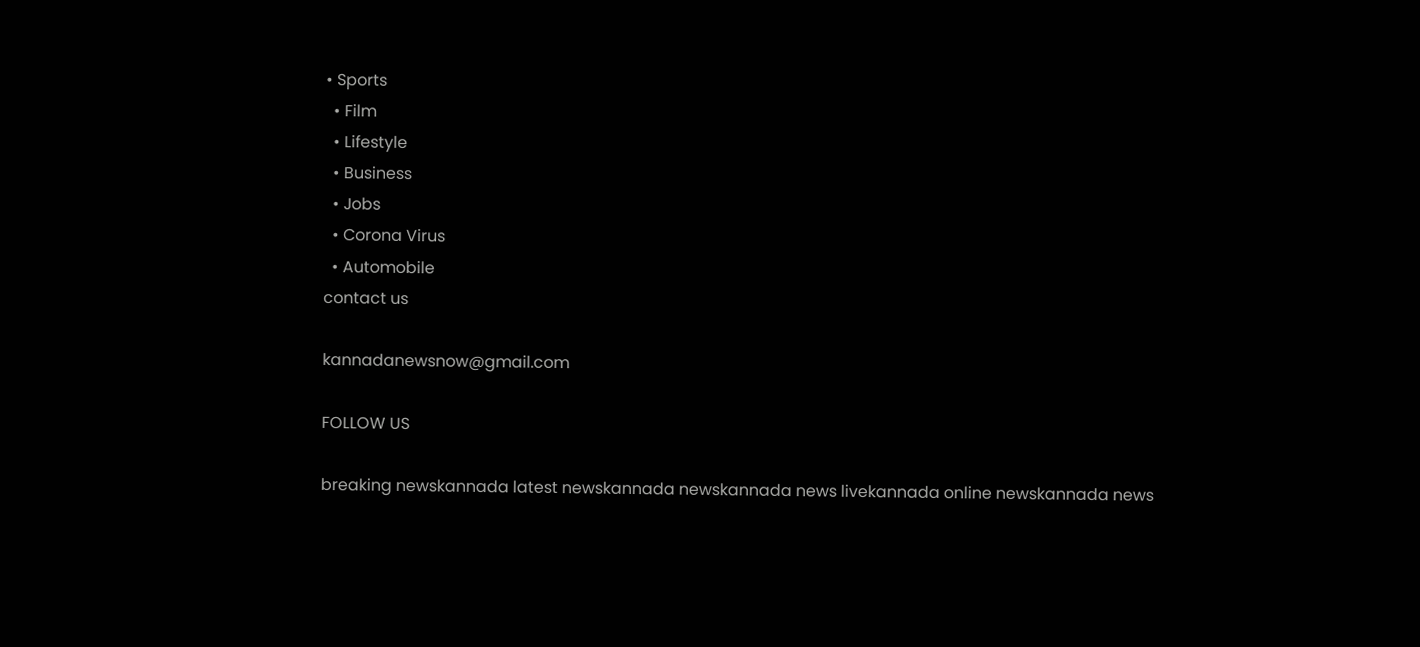• Sports
  • Film
  • Lifestyle
  • Business
  • Jobs
  • Corona Virus
  • Automobile
contact us

kannadanewsnow@gmail.com

FOLLOW US

breaking newskannada latest newskannada newskannada news livekannada online newskannada news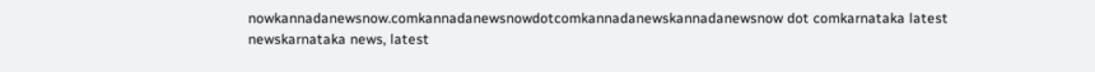nowkannadanewsnow.comkannadanewsnowdotcomkannadanewskannadanewsnow dot comkarnataka latest newskarnataka news, latest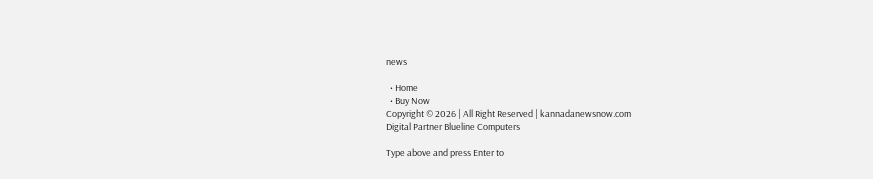news

  • Home
  • Buy Now
Copyright © 2026 | All Right Reserved | kannadanewsnow.com
Digital Partner Blueline Computers

Type above and press Enter to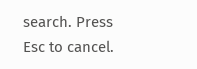search. Press Esc to cancel.